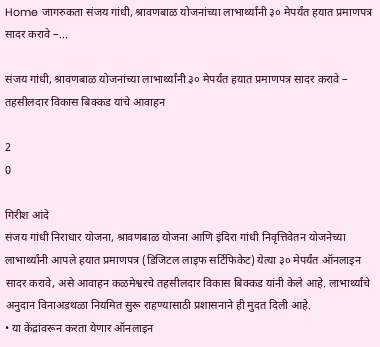Home जागरुकता संजय गांधी, श्रावणबाळ योजनांच्या लाभार्थ्यांनी ३० मेपर्यंत हयात प्रमाणपत्र सादर करावे –...

संजय गांधी, श्रावणबाळ योजनांच्या लाभार्थ्यांनी ३० मेपर्यंत हयात प्रमाणपत्र सादर करावे – तहसीलदार विकास बिक्कड यांचे आवाहन

2
0

गिरीश आंदे
संजय गांधी निराधार योजना, श्रावणबाळ योजना आणि इंदिरा गांधी निवृत्तिवेतन योजनेच्या लाभार्थ्यांनी आपले हयात प्रमाणपत्र (डिजिटल लाइफ सर्टिफिकेट) येत्या ३० मेपर्यंत ऑनलाइन सादर करावे, असे आवाहन कळमेश्वरचे तहसीलदार विकास बिक्कड यांनी केले आहे. लाभार्थ्यांचे अनुदान विनाअडथळा नियमित सुरू राहण्यासाठी प्रशासनाने ही मुदत दिली आहे.
• या केंद्रांवरून करता येणार ऑनलाइन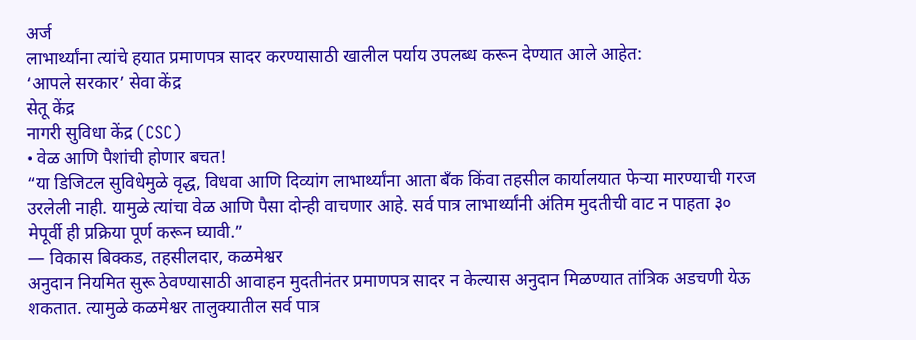अर्ज
लाभार्थ्यांना त्यांचे हयात प्रमाणपत्र सादर करण्यासाठी खालील पर्याय उपलब्ध करून देण्यात आले आहेत:
‘आपले सरकार’ सेवा केंद्र
सेतू केंद्र
नागरी सुविधा केंद्र (CSC)
• वेळ आणि पैशांची होणार बचत!
“या डिजिटल सुविधेमुळे वृद्ध, विधवा आणि दिव्यांग लाभार्थ्यांना आता बँक किंवा तहसील कार्यालयात फेऱ्या मारण्याची गरज उरलेली नाही. यामुळे त्यांचा वेळ आणि पैसा दोन्ही वाचणार आहे. सर्व पात्र लाभार्थ्यांनी अंतिम मुदतीची वाट न पाहता ३० मेपूर्वी ही प्रक्रिया पूर्ण करून घ्यावी.”
— विकास बिक्कड, तहसीलदार, कळमेश्वर
अनुदान नियमित सुरू ठेवण्यासाठी आवाहन मुदतीनंतर प्रमाणपत्र सादर न केल्यास अनुदान मिळण्यात तांत्रिक अडचणी येऊ शकतात. त्यामुळे कळमेश्वर तालुक्यातील सर्व पात्र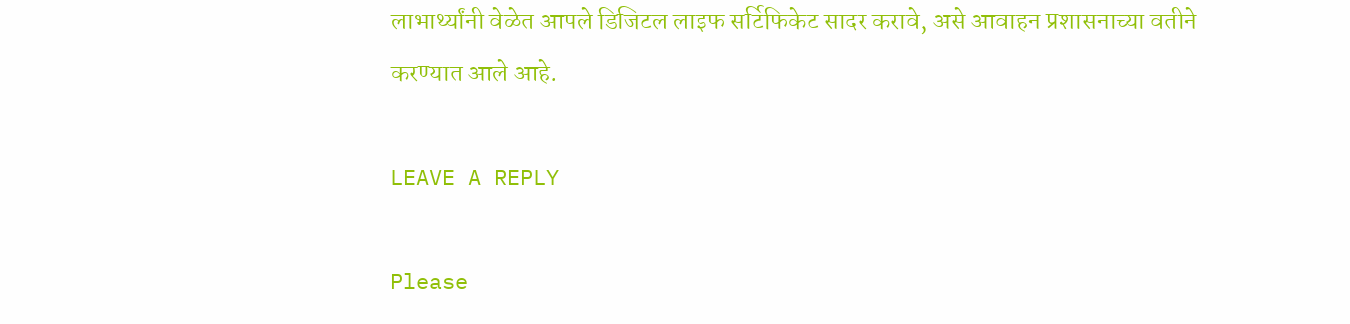लाभार्थ्यांनी वेळेत आपले डिजिटल लाइफ सर्टिफिकेट सादर करावे, असे आवाहन प्रशासनाच्या वतीने करण्यात आले आहे.

LEAVE A REPLY

Please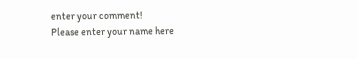enter your comment!
Please enter your name here